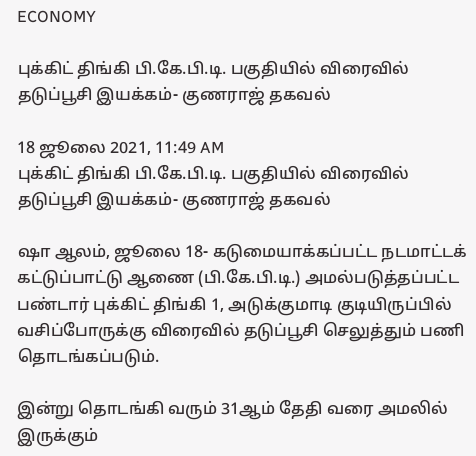ECONOMY

புக்கிட் திங்கி பி.கே.பி.டி. பகுதியில் விரைவில் தடுப்பூசி இயக்கம்- குணராஜ் தகவல்

18 ஜூலை 2021, 11:49 AM
புக்கிட் திங்கி பி.கே.பி.டி. பகுதியில் விரைவில் தடுப்பூசி இயக்கம்- குணராஜ் தகவல்

ஷா ஆலம், ஜூலை 18- கடுமையாக்கப்பட்ட நடமாட்டக் கட்டுப்பாட்டு ஆணை (பி.கே.பி.டி.) அமல்படுத்தப்பட்ட பண்டார் புக்கிட் திங்கி 1, அடுக்குமாடி குடியிருப்பில் வசிப்போருக்கு விரைவில் தடுப்பூசி செலுத்தும் பணி தொடங்கப்படும்.

இன்று தொடங்கி வரும் 31ஆம் தேதி வரை அமலில் இருக்கும்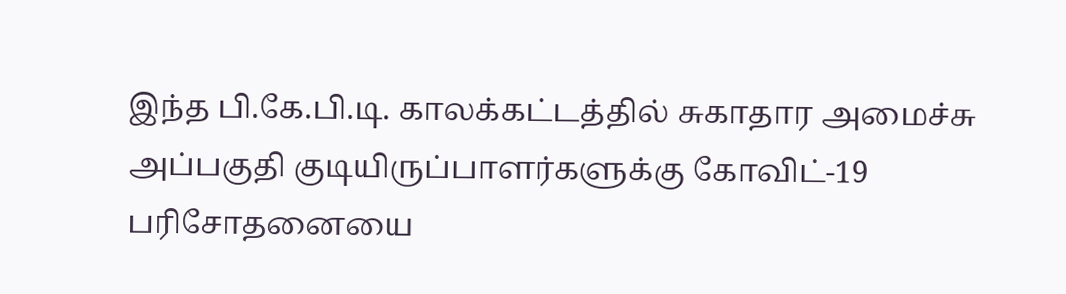இந்த பி.கே.பி.டி. காலக்கட்டத்தில் சுகாதார அமைச்சு அப்பகுதி குடியிருப்பாளர்களுக்கு கோவிட்-19 பரிசோதனையை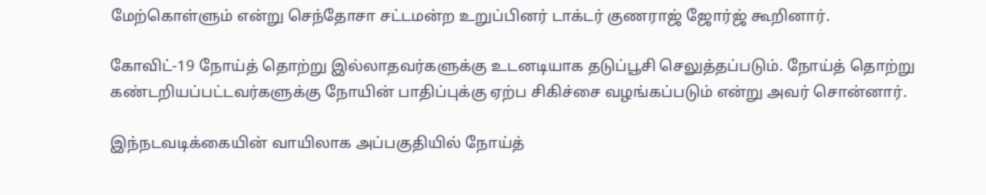மேற்கொள்ளும் என்று செந்தோசா சட்டமன்ற உறுப்பினர் டாக்டர் குணராஜ் ஜோர்ஜ் கூறினார்.

கோவிட்-19 நோய்த் தொற்று இல்லாதவர்களுக்கு உடனடியாக தடுப்பூசி செலுத்தப்படும். நோய்த் தொற்று கண்டறியப்பட்டவர்களுக்கு நோயின் பாதிப்புக்கு ஏற்ப சிகிச்சை வழங்கப்படும் என்று அவர் சொன்னார்.

இந்நடவடிக்கையின் வாயிலாக அப்பகுதியில் நோய்த்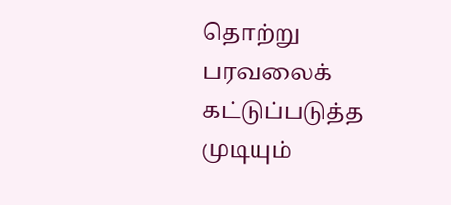தொற்று பரவலைக் கட்டுப்படுத்த முடியும்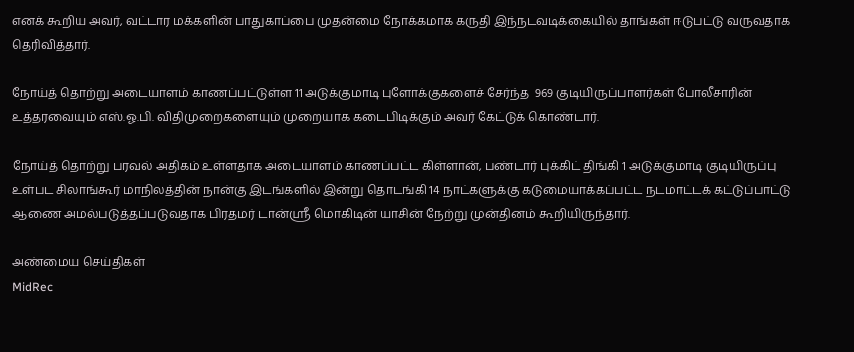எனக் கூறிய அவர், வட்டார மக்களின் பாதுகாப்பை முதன்மை நோக்கமாக கருதி இந்நடவடிக்கையில் தாங்கள் ஈடுபட்டு வருவதாக தெரிவித்தார்.

நோய்த் தொற்று அடையாளம் காணப்பட்டுள்ள 11 அடுக்குமாடி புளோக்குகளைச் சேர்ந்த  969 குடியிருப்பாளர்கள் போலீசாரின் உத்தரவையும் எஸ்.ஓ.பி. விதிமுறைகளையும் முறையாக கடைபிடிக்கும் அவர் கேட்டுக் கொண்டார்.

நோய்த் தொற்று பரவல் அதிகம் உள்ளதாக அடையாளம் காணப்பட்ட கிள்ளான், பண்டார் புக்கிட் திங்கி 1 அடுக்குமாடி குடியிருப்பு உள்பட சிலாங்கூர் மாநிலத்தின் நான்கு இடங்களில் இன்று தொடங்கி 14 நாட்களுக்கு கடுமையாக்கப்பட்ட நடமாட்டக் கட்டுப்பாட்டு ஆணை அமல்படுத்தப்படுவதாக பிரதமர் டான்ஸ்ரீ மொகிடின் யாசின் நேற்று முன்தினம் கூறியிருந்தார்.

அண்மைய செய்திகள்
MidRec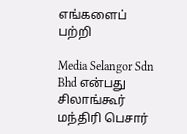எங்களைப் பற்றி

Media Selangor Sdn Bhd என்பது சிலாங்கூர் மந்திரி பெசார்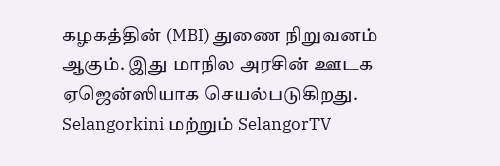கழகத்தின் (MBI) துணை நிறுவனம் ஆகும். இது மாநில அரசின் ஊடக ஏஜென்ஸியாக செயல்படுகிறது. Selangorkini மற்றும் SelangorTV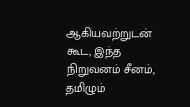ஆகியவற்றுடன் கூட, இந்த நிறுவனம் சீனம், தமிழும்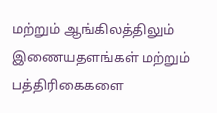மற்றும் ஆங்கிலத்திலும் இணையதளங்கள் மற்றும் பத்திரிகைகளை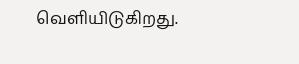வெளியிடுகிறது.